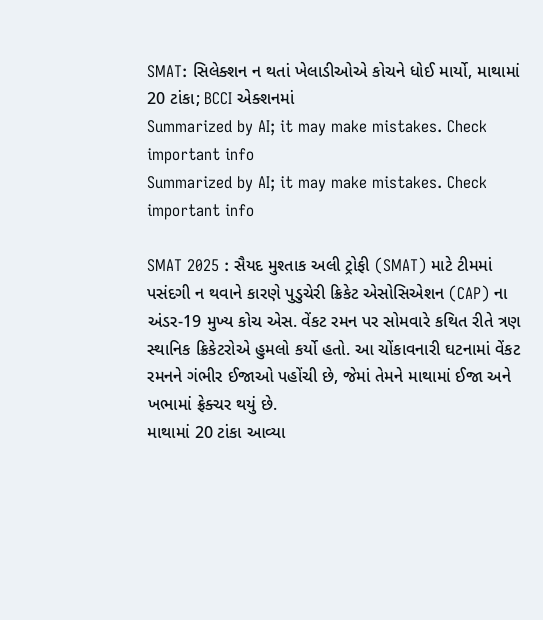SMAT: સિલેક્શન ન થતાં ખેલાડીઓએ કોચને ધોઈ માર્યો, માથામાં 20 ટાંકા; BCCI એક્શનમાં
Summarized by AI; it may make mistakes. Check important info
Summarized by AI; it may make mistakes. Check important info

SMAT 2025 : સૈયદ મુશ્તાક અલી ટ્રોફી (SMAT) માટે ટીમમાં પસંદગી ન થવાને કારણે પુડુચેરી ક્રિકેટ એસોસિએશન (CAP) ના અંડર-19 મુખ્ય કોચ એસ. વેંકટ રમન પર સોમવારે કથિત રીતે ત્રણ સ્થાનિક ક્રિકેટરોએ હુમલો કર્યો હતો. આ ચોંકાવનારી ઘટનામાં વેંકટ રમનને ગંભીર ઈજાઓ પહોંચી છે, જેમાં તેમને માથામાં ઈજા અને ખભામાં ફ્રેક્ચર થયું છે.
માથામાં 20 ટાંકા આવ્યા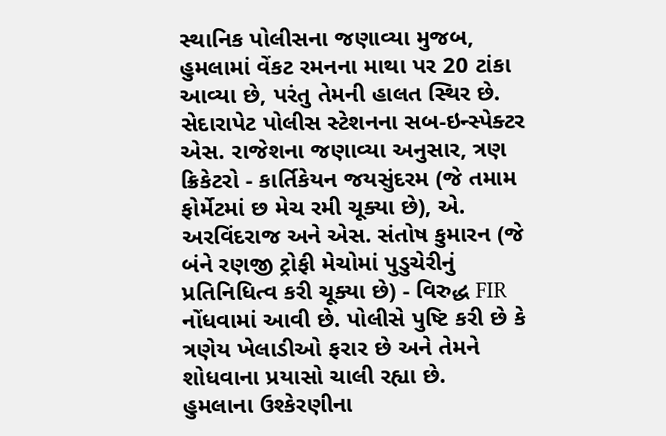સ્થાનિક પોલીસના જણાવ્યા મુજબ, હુમલામાં વેંકટ રમનના માથા પર 20 ટાંકા આવ્યા છે, પરંતુ તેમની હાલત સ્થિર છે. સેદારાપેટ પોલીસ સ્ટેશનના સબ-ઇન્સ્પેક્ટર એસ. રાજેશના જણાવ્યા અનુસાર, ત્રણ ક્રિકેટરો - કાર્તિકેયન જયસુંદરમ (જે તમામ ફોર્મેટમાં છ મેચ રમી ચૂક્યા છે), એ. અરવિંદરાજ અને એસ. સંતોષ કુમારન (જે બંને રણજી ટ્રોફી મેચોમાં પુડુચેરીનું પ્રતિનિધિત્વ કરી ચૂક્યા છે) - વિરુદ્ધ FIR નોંધવામાં આવી છે. પોલીસે પુષ્ટિ કરી છે કે ત્રણેય ખેલાડીઓ ફરાર છે અને તેમને શોધવાના પ્રયાસો ચાલી રહ્યા છે.
હુમલાના ઉશ્કેરણીના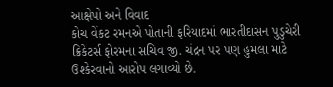આક્ષેપો અને વિવાદ
કોચ વેંકટ રમનએ પોતાની ફરિયાદમાં ભારતીદાસન પુડુચેરી ક્રિકેટર્સ ફોરમના સચિવ જી. ચંદ્રન પર પણ હુમલા માટે ઉશ્કેરવાનો આરોપ લગાવ્યો છે.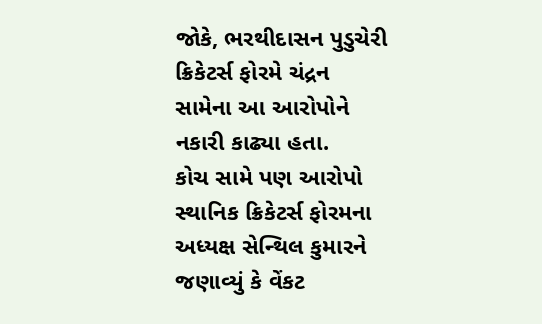જોકે, ભરથીદાસન પુડુચેરી ક્રિકેટર્સ ફોરમે ચંદ્રન સામેના આ આરોપોને નકારી કાઢ્યા હતા.
કોચ સામે પણ આરોપો
સ્થાનિક ક્રિકેટર્સ ફોરમના અધ્યક્ષ સેન્થિલ કુમારને જણાવ્યું કે વેંકટ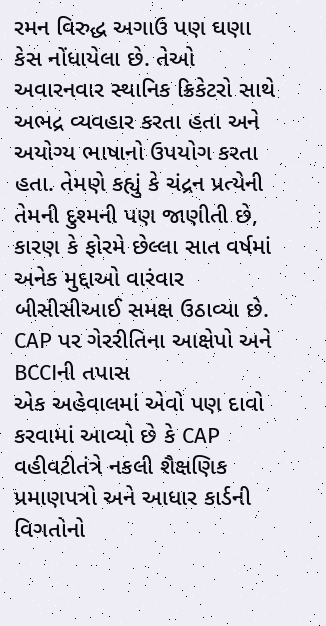રમન વિરુદ્ધ અગાઉ પણ ઘણા કેસ નોંધાયેલા છે. તેઓ અવારનવાર સ્થાનિક ક્રિકેટરો સાથે અભદ્ર વ્યવહાર કરતા હતા અને અયોગ્ય ભાષાનો ઉપયોગ કરતા હતા. તેમણે કહ્યું કે ચંદ્રન પ્રત્યેની તેમની દુશ્મની પણ જાણીતી છે, કારણ કે ફોરમે છેલ્લા સાત વર્ષમાં અનેક મુદ્દાઓ વારંવાર બીસીસીઆઈ સમક્ષ ઉઠાવ્યા છે.
CAP પર ગેરરીતિના આક્ષેપો અને BCCIની તપાસ
એક અહેવાલમાં એવો પણ દાવો કરવામાં આવ્યો છે કે CAP વહીવટીતંત્રે નકલી શૈક્ષણિક પ્રમાણપત્રો અને આધાર કાર્ડની વિગતોનો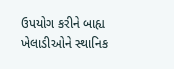ઉપયોગ કરીને બાહ્ય ખેલાડીઓને સ્થાનિક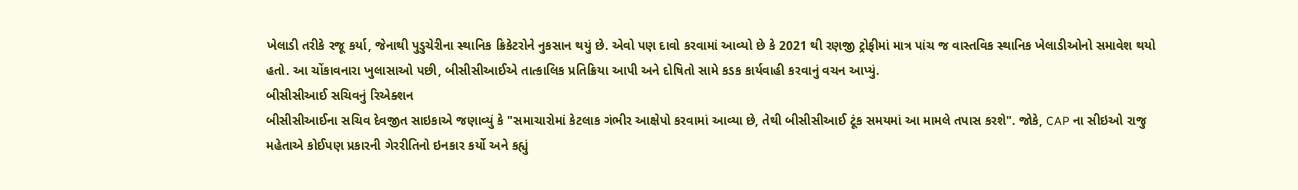ખેલાડી તરીકે રજૂ કર્યા, જેનાથી પુડુચેરીના સ્થાનિક ક્રિકેટરોને નુકસાન થયું છે. એવો પણ દાવો કરવામાં આવ્યો છે કે 2021 થી રણજી ટ્રોફીમાં માત્ર પાંચ જ વાસ્તવિક સ્થાનિક ખેલાડીઓનો સમાવેશ થયો હતો. આ ચોંકાવનારા ખુલાસાઓ પછી, બીસીસીઆઈએ તાત્કાલિક પ્રતિક્રિયા આપી અને દોષિતો સામે કડક કાર્યવાહી કરવાનું વચન આપ્યું.
બીસીસીઆઈ સચિવનું રિએક્શન
બીસીસીઆઈના સચિવ દેવજીત સાઇકાએ જણાવ્યું કે "સમાચારોમાં કેટલાક ગંભીર આક્ષેપો કરવામાં આવ્યા છે, તેથી બીસીસીઆઈ ટૂંક સમયમાં આ મામલે તપાસ કરશે". જોકે, CAP ના સીઇઓ રાજુ મહેતાએ કોઈપણ પ્રકારની ગેરરીતિનો ઇનકાર કર્યો અને કહ્યું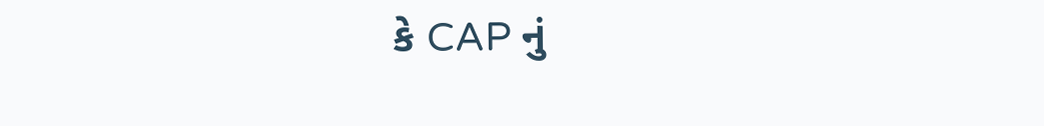કે CAP નું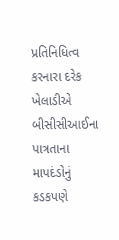પ્રતિનિધિત્વ કરનારા દરેક ખેલાડીએ બીસીસીઆઈના પાત્રતાના માપદંડોનું કડકપણે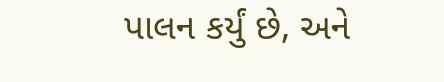પાલન કર્યું છે, અને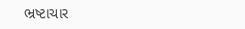ભ્રષ્ટાચાર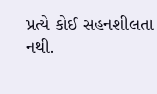પ્રત્યે કોઈ સહનશીલતા નથી.